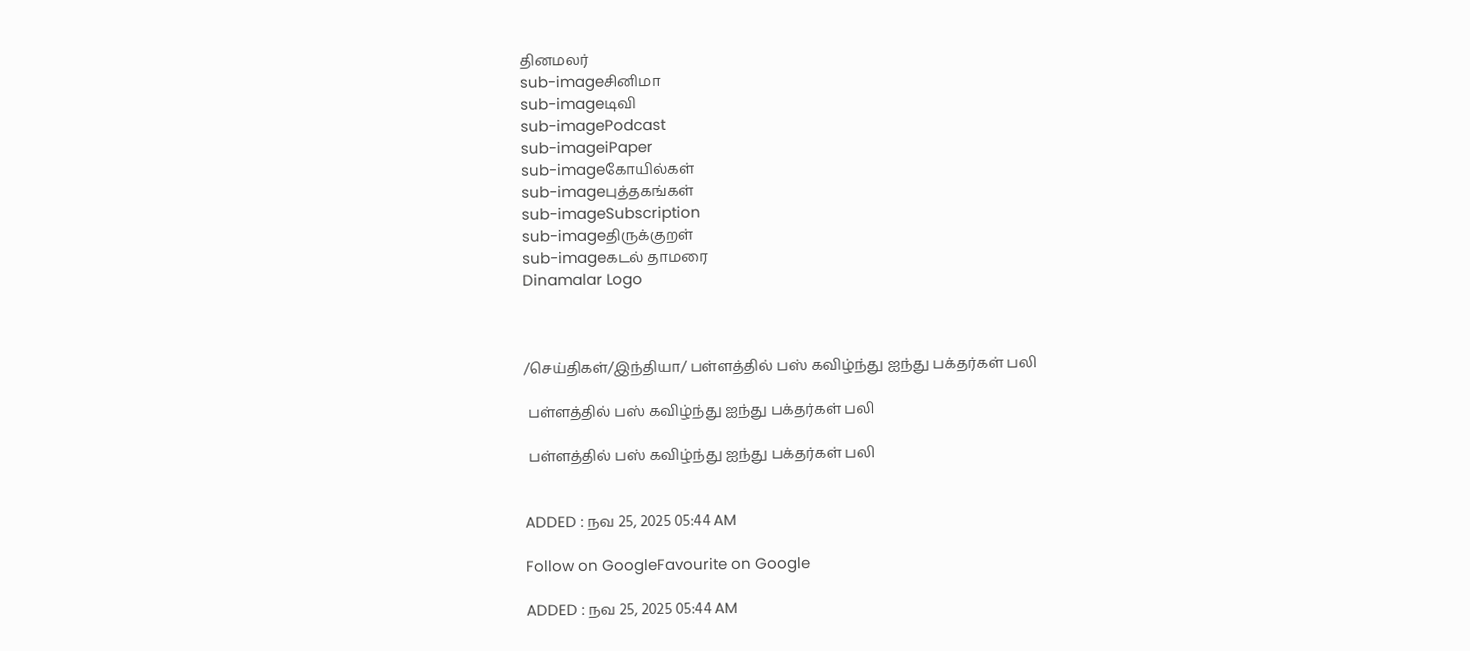தினமலர்
sub-imageசினிமா
sub-imageடிவி
sub-imagePodcast
sub-imageiPaper
sub-imageகோயில்கள்
sub-imageபுத்தகங்கள்
sub-imageSubscription
sub-imageதிருக்குறள்
sub-imageகடல் தாமரை
Dinamalar Logo



/செய்திகள்/இந்தியா/ பள்ளத்தில் பஸ் கவிழ்ந்து ஐந்து பக்தர்கள் பலி

 பள்ளத்தில் பஸ் கவிழ்ந்து ஐந்து பக்தர்கள் பலி

 பள்ளத்தில் பஸ் கவிழ்ந்து ஐந்து பக்தர்கள் பலி


ADDED : நவ 25, 2025 05:44 AM

Follow on GoogleFavourite on Google

ADDED : நவ 25, 2025 05:44 AM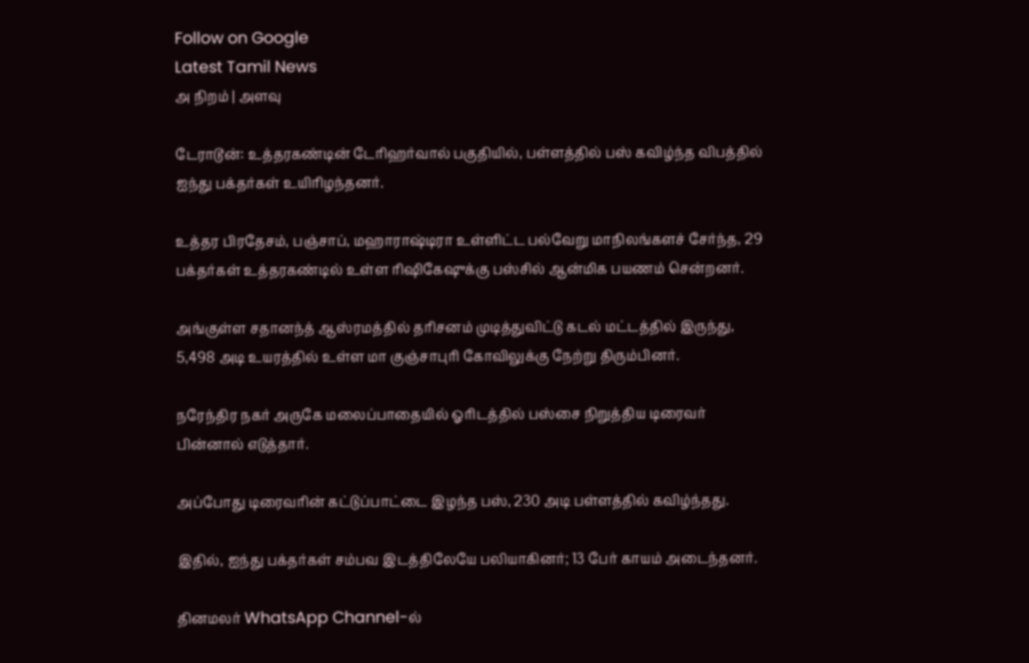Follow on Google
Latest Tamil News
அ நிறம் | அளவு

டேராடூன்: உத்தரகண்டின் டேரிஹர்வால் பகுதியில், பள்ளத்தில் பஸ் கவிழ்ந்த விபத்தில் ஐந்து பக்தர்கள் உயிரிழந்தனர்.

உத்தர பிரதேசம், பஞ்சாப், மஹாராஷ்டிரா உள்ளிட்ட பல்வேறு மாநிலங்களச் சேர்ந்த, 29 பக்தர்கள் உத்தரகண்டில் உள்ள ரிஷிகேஷுக்கு பஸ்சில் ஆன்மிக பயணம் சென்றனர்.

அங்குள்ள சதானந்த் ஆஸ்ரமத்தில் தரிசனம் முடித்துவிட்டு கடல் மட்டத்தில் இருந்து, 5,498 அடி உயரத்தில் உள்ள மா குஞ்சாபுரி கோவிலுக்கு நேற்று திரும்பினர்.

நரேந்திர நகர் அருகே மலைப்பாதையில் ஓரிடத்தில் பஸ்சை நிறுத்திய டிரைவர் பின்னால் எடுத்தார்.

அப்போது டிரைவரின் கட்டுப்பாட்டை இழந்த பஸ், 230 அடி பள்ளத்தில் கவிழ்ந்தது.

இதில், ஐந்து பக்தர்கள் சம்பவ இடத்திலேயே பலியாகினர்; 13 பேர் காயம் அடைந்தனர்.

தினமலர் WhatsApp Channel-ல்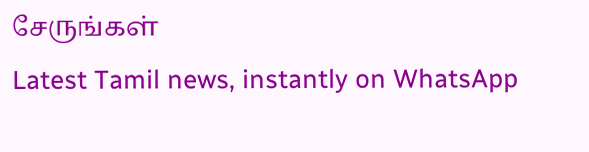சேருங்கள்
Latest Tamil news, instantly on WhatsApp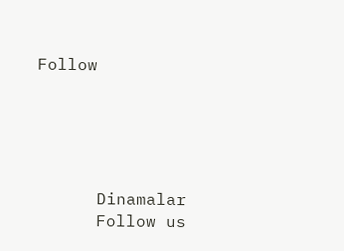Follow





      Dinamalar
      Follow us